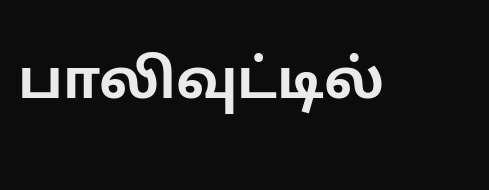பாலிவுட்டில்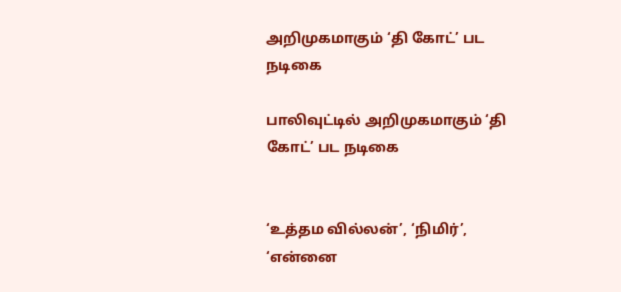அறிமுகமாகும் ‘தி கோட்’ பட நடிகை

பாலிவுட்டில் அறிமுகமாகும் ‘தி கோட்’ பட நடிகை


‘உத்தம வில்லன்’, ‘நிமிர்’, ‘என்னை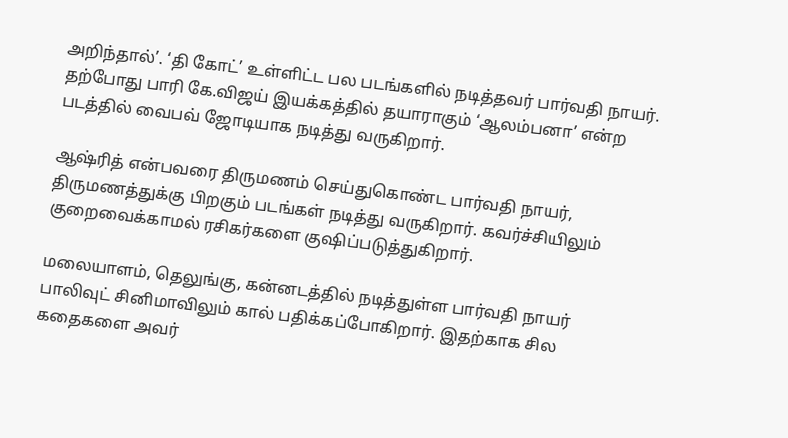அறிந்தால்’. ‘தி கோட்’ உள்ளிட்ட பல படங்களில் நடித்தவர் பார்வதி நாயர். தற்போது பாரி கே.விஜய் இயக்கத்தில் தயாராகும் ‘ஆலம்பனா’ என்ற படத்தில் வைபவ் ஜோடியாக நடித்து வருகிறார்.

ஆஷ்ரித் என்பவரை திருமணம் செய்துகொண்ட பார்வதி நாயர், திருமணத்துக்கு பிறகும் படங்கள் நடித்து வருகிறார். கவர்ச்சியிலும் குறைவைக்காமல் ரசிகர்களை குஷிப்படுத்துகிறார்.

மலையாளம், தெலுங்கு, கன்னடத்தில் நடித்துள்ள பார்வதி நாயர் பாலிவுட் சினிமாவிலும் கால் பதிக்கப்போகிறார். இதற்காக சில கதைகளை அவர்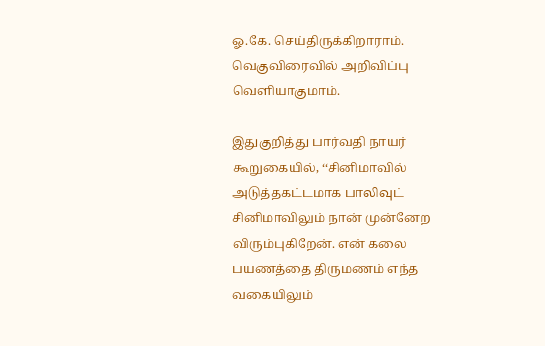ஓ.கே. செய்திருக்கிறாராம். வெகுவிரைவில் அறிவிப்பு வெளியாகுமாம்.

இதுகுறித்து பார்வதி நாயர் கூறுகையில், ‘‘சினிமாவில் அடுத்தகட்டமாக பாலிவுட் சினிமாவிலும் நான் முன்னேற விரும்புகிறேன். என் கலை பயணத்தை திருமணம் எந்த வகையிலும்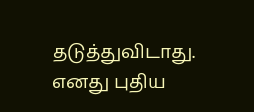தடுத்துவிடாது. எனது புதிய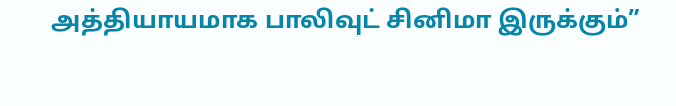அத்தியாயமாக பாலிவுட் சினிமா இருக்கும்”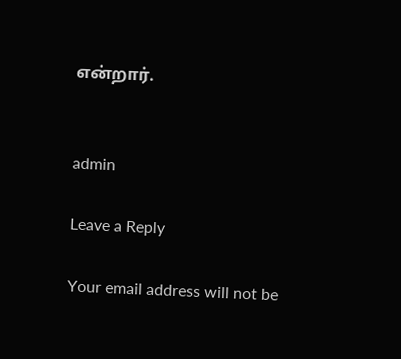என்றார்.


admin

Leave a Reply

Your email address will not be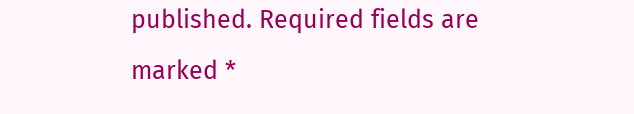published. Required fields are marked *